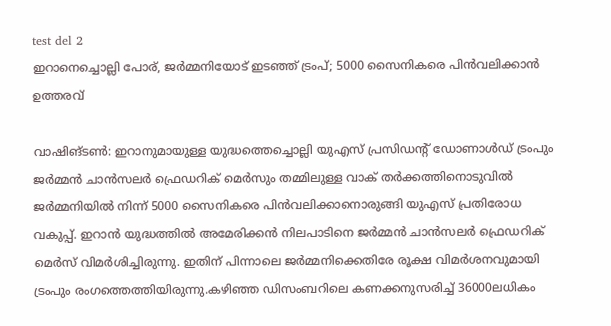test del 2
ഇറാനെച്ചൊല്ലി പോര്, ജർമ്മനിയോട് ഇടഞ്ഞ് ട്രംപ്; 5000 സൈനികരെ പിൻവലിക്കാൻ ഉത്തരവ്

വാഷിങ്ടൺ: ഇറാനുമായുള്ള യുദ്ധത്തെച്ചൊല്ലി യുഎസ് പ്രസിഡന്റ് ഡോണാൾഡ് ട്രംപും ജർമ്മൻ ചാൻസലർ ഫ്രെഡറിക് മെർസും തമ്മിലുള്ള വാക് തർക്കത്തിനൊടുവിൽ ജർമ്മനിയിൽ നിന്ന് 5000 സൈനികരെ പിൻവലിക്കാനൊരുങ്ങി യുഎസ് പ്രതിരോധ വകുപ്പ്. ഇറാൻ യുദ്ധത്തിൽ അമേരിക്കൻ നിലപാടിനെ ജർമ്മൻ ചാൻസലർ ഫ്രെഡറിക് മെർസ് വിമർശിച്ചിരുന്നു. ഇതിന് പിന്നാലെ ജർമ്മനിക്കെതിരേ രൂക്ഷ വിമർശനവുമായി ട്രംപും രംഗത്തെത്തിയിരുന്നു.കഴിഞ്ഞ ഡിസംബറിലെ കണക്കനുസരിച്ച് 36000ലധികം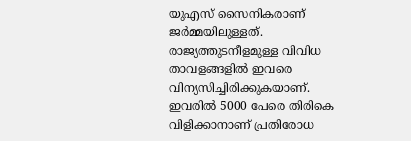യുഎസ് സൈനികരാണ് ജർമ്മയിലുള്ളത്. രാജ്യത്തുടനീളമുള്ള വിവിധ താവളങ്ങളിൽ ഇവരെ വിന്യസിച്ചിരിക്കുകയാണ്. ഇവരിൽ 5000 പേരെ തിരികെ വിളിക്കാനാണ് പ്രതിരോധ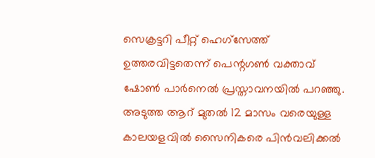സെക്രട്ടറി പീറ്റ് ഹെഗ്സേത്ത് ഉത്തരവിട്ടതെന്ന് പെന്റഗൺ വക്താവ് ഷോൺ പാർനെൽ പ്രസ്താവനയിൽ പറഞ്ഞു. അടുത്ത ആറ് മുതൽ 12 മാസം വരെയുള്ള കാലയളവിൽ സൈനികരെ പിൻവലിക്കൽ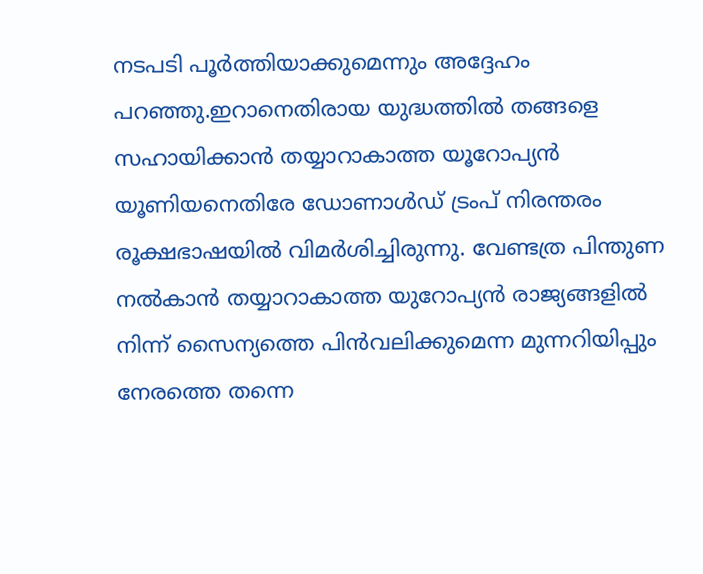നടപടി പൂർത്തിയാക്കുമെന്നും അദ്ദേഹം പറഞ്ഞു.ഇറാനെതിരായ യുദ്ധത്തിൽ തങ്ങളെ സഹായിക്കാൻ തയ്യാറാകാത്ത യൂറോപ്യൻ യൂണിയനെതിരേ ഡോണാൾഡ് ട്രംപ് നിരന്തരം രൂക്ഷഭാഷയിൽ വിമർശിച്ചിരുന്നു. വേണ്ടത്ര പിന്തുണ നൽകാൻ തയ്യാറാകാത്ത യുറോപ്യൻ രാജ്യങ്ങളിൽ നിന്ന് സൈന്യത്തെ പിൻവലിക്കുമെന്ന മുന്നറിയിപ്പും നേരത്തെ തന്നെ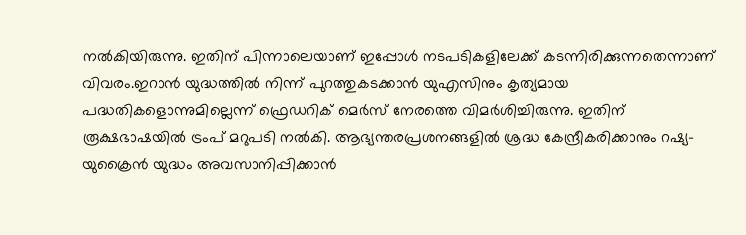നൽകിയിരുന്നു. ഇതിന് പിന്നാലെയാണ് ഇപ്പോൾ നടപടികളിലേക്ക് കടന്നിരിക്കുന്നതെന്നാണ് വിവരം.ഇറാൻ യുദ്ധത്തിൽ നിന്ന് പുറത്തുകടക്കാൻ യുഎസിനും കൃത്യമായ പദ്ധതികളൊന്നുമില്ലെന്ന് ഫ്രെഡറിക് മെർസ് നേരത്തെ വിമർശിച്ചിരുന്നു. ഇതിന് രൂക്ഷഭാഷയിൽ ട്രംപ് മറുപടി നൽകി. ആഭ്യന്തരപ്രശനങ്ങളിൽ ശ്രദ്ധ കേന്ദ്രീകരിക്കാനും റഷ്യ-യുക്രൈൻ യുദ്ധം അവസാനിപ്പിക്കാൻ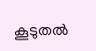കൂടുതൽ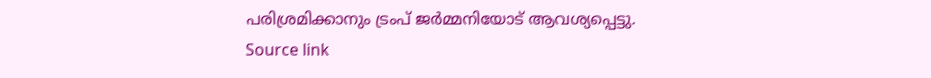പരിശ്രമിക്കാനും ട്രംപ് ജർമ്മനിയോട് ആവശ്യപ്പെട്ടു.
Source link